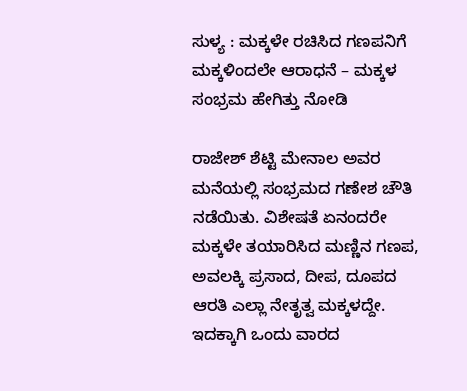ಸುಳ್ಯ : ಮಕ್ಕಳೇ ರಚಿಸಿದ ಗಣಪನಿಗೆ ಮಕ್ಕಳಿಂದಲೇ ಆರಾಧನೆ – ಮಕ್ಕಳ ಸಂಭ್ರಮ ಹೇಗಿತ್ತು ನೋಡಿ

ರಾಜೇಶ್ ಶೆಟ್ಟಿ ಮೇನಾಲ ಅವರ ಮನೆಯಲ್ಲಿ ಸಂಭ್ರಮದ ಗಣೇಶ ಚೌತಿ ನಡೆಯಿತು. ವಿಶೇಷತೆ ಏನಂದರೇ ಮಕ್ಕಳೇ ತಯಾರಿಸಿದ ಮಣ್ಣಿನ ಗಣಪ, ಅವಲಕ್ಕಿ ಪ್ರಸಾದ, ದೀಪ, ದೂಪದ ಆರತಿ ಎಲ್ಲಾ ನೇತೃತ್ವ ಮಕ್ಕಳದ್ದೇ. ಇದಕ್ಕಾಗಿ ಒಂದು ವಾರದ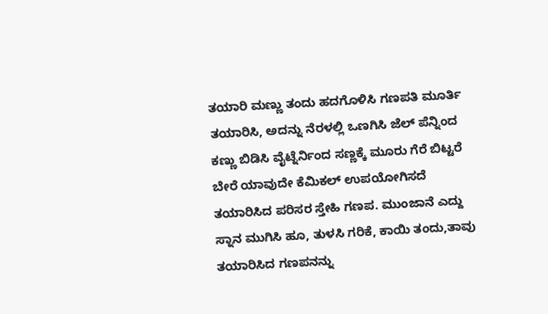ತಯಾರಿ ಮಣ್ಣು ತಂದು ಹದಗೊಳಿಸಿ ಗಣಪತಿ ಮೂರ್ತಿ ತಯಾರಿಸಿ, ಅದನ್ನು ನೆರಳಲ್ಲಿ ಒಣಗಿಸಿ ಜೆಲ್ ಪೆನ್ನಿಂದ ಕಣ್ಣು ಬಿಡಿಸಿ ವೈಟ್ನೆರ್ನಿಂದ ಸಣ್ಣಕ್ಕೆ ಮೂರು ಗೆರೆ ಬಿಟ್ಟರೆ ಬೇರೆ ಯಾವುದೇ ಕೆಮಿಕಲ್ ಉಪಯೋಗಿಸದೆ ತಯಾರಿಸಿದ ಪರಿಸರ ಸ್ತೇಹಿ ಗಣಪ. ಮುಂಜಾನೆ ಎದ್ದು ಸ್ನಾನ ಮುಗಿಸಿ ಹೂ, ತುಳಸಿ ಗರಿಕೆ, ಕಾಯಿ ತಂದು,ತಾವು ತಯಾರಿಸಿದ ಗಣಪನನ್ನು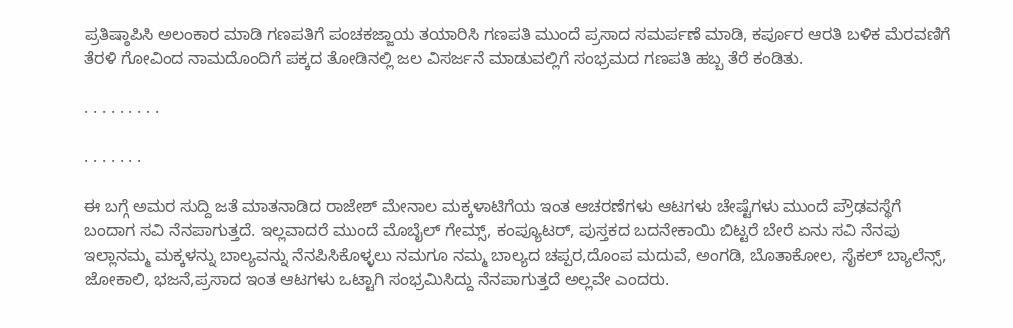ಪ್ರತಿಷ್ಠಾಪಿಸಿ ಅಲಂಕಾರ ಮಾಡಿ ಗಣಪತಿಗೆ ಪಂಚಕಜ್ಜಾಯ ತಯಾರಿಸಿ ಗಣಪತಿ ಮುಂದೆ ಪ್ರಸಾದ ಸಮರ್ಪಣೆ ಮಾಡಿ, ಕರ್ಪೂರ ಆರತಿ ಬಳಿಕ ಮೆರವಣಿಗೆ ತೆರಳಿ ಗೋವಿಂದ ನಾಮದೊಂದಿಗೆ ಪಕ್ಕದ ತೋಡಿನಲ್ಲಿ ಜಲ ವಿಸರ್ಜನೆ ಮಾಡುವಲ್ಲಿಗೆ ಸಂಭ್ರಮದ ಗಣಪತಿ ಹಬ್ಬ ತೆರೆ ಕಂಡಿತು.

. . . . . . . . .

. . . . . . .

ಈ ಬಗ್ಗೆ ಅಮರ ಸುದ್ದಿ ಜತೆ ಮಾತನಾಡಿದ ರಾಜೇಶ್ ಮೇನಾಲ ಮಕ್ಕಳಾಟಿಗೆಯ ಇಂತ ಆಚರಣೆಗಳು ಆಟಗಳು ಚೇಷ್ಟೆಗಳು ಮುಂದೆ ಪ್ರೌಢವಸ್ಥೆಗೆ ಬಂದಾಗ ಸವಿ ನೆನಪಾಗುತ್ತದೆ. ಇಲ್ಲವಾದರೆ ಮುಂದೆ ಮೊಬೈಲ್ ಗೇಮ್ಸ್, ಕಂಪ್ಯೂಟರ್, ಪುಸ್ತಕದ ಬದನೇಕಾಯಿ ಬಿಟ್ಟರೆ ಬೇರೆ ಏನು ಸವಿ ನೆನಪು ಇಲ್ಲಾನಮ್ಮ ಮಕ್ಕಳನ್ನು ಬಾಲ್ಯವನ್ನು ನೆನಪಿಸಿಕೊಳ್ಳಲು ನಮಗೂ ನಮ್ಮ ಬಾಲ್ಯದ ಚಪ್ಪರ,ದೊಂಪ ಮದುವೆ, ಅಂಗಡಿ, ಬೊತಾಕೋಲ, ಸೈಕಲ್ ಬ್ಯಾಲೆನ್ಸ್, ಜೋಕಾಲಿ, ಭಜನೆ,ಪ್ರಸಾದ ಇಂತ ಆಟಗಳು ಒಟ್ಟಾಗಿ ಸಂಭ್ರಮಿಸಿದ್ದು ನೆನಪಾಗುತ್ತದೆ ಅಲ್ಲವೇ ಎಂದರು.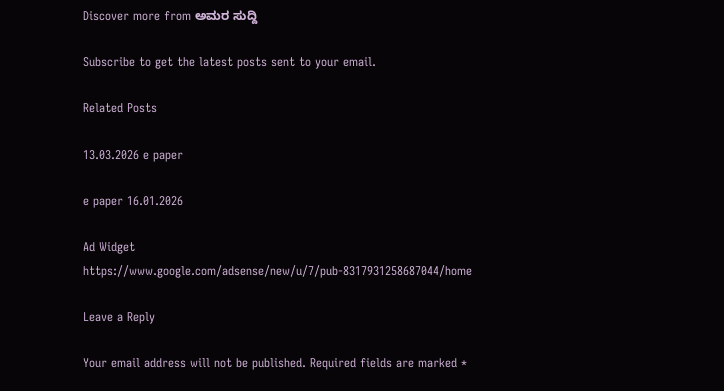Discover more from ಅಮರ ಸುದ್ದಿ

Subscribe to get the latest posts sent to your email.

Related Posts

13.03.2026 e paper

e paper 16.01.2026

Ad Widget
https://www.google.com/adsense/new/u/7/pub-8317931258687044/home

Leave a Reply

Your email address will not be published. Required fields are marked *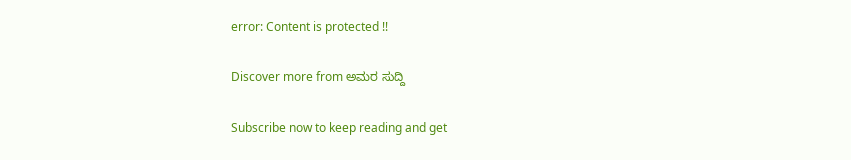error: Content is protected !!

Discover more from ಅಮರ ಸುದ್ದಿ

Subscribe now to keep reading and get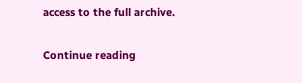access to the full archive.

Continue reading